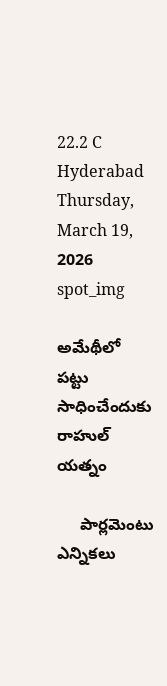22.2 C
Hyderabad
Thursday, March 19, 2026
spot_img

అమేథీలో పట్టు సాధించేందుకు రాహుల్ యత్నం

     పార్లమెంటు ఎన్నికలు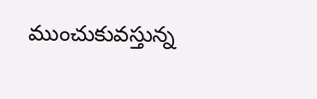ముంచుకువస్తున్న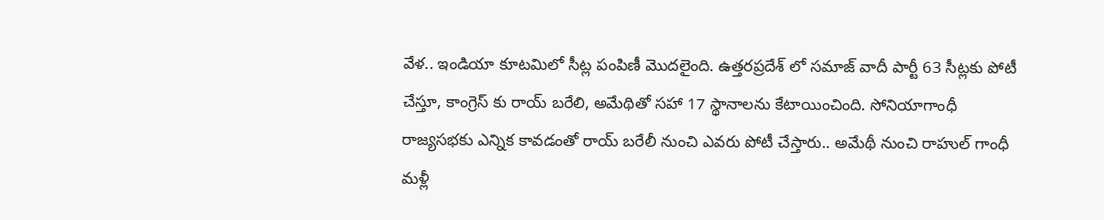వేళ.. ఇండియా కూటమిలో సీట్ల పంపిణీ మొదలైంది. ఉత్తరప్రదేశ్ లో సమాజ్ వాదీ పార్టీ 63 సీట్లకు పోటీ చేస్తూ, కాంగ్రెస్ కు రాయ్ బరేలి, అమేథితో సహా 17 స్థానాలను కేటాయించింది. సోనియాగాంధీ రాజ్యసభకు ఎన్నిక కావడంతో రాయ్ బరేలీ నుంచి ఎవరు పోటీ చేస్తారు.. అమేథీ నుంచి రాహుల్ గాంధీ మళ్లీ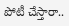పోటీ చేస్తారా..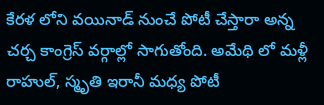కేరళ లోని వయినాడ్ నుంచే పోటీ చేస్తారా అన్న చర్చ కాంగ్రెస్ వర్గాల్లో సాగుతోంది. అమేథి లో మళ్లీ రాహుల్, స్మృతి ఇరానీ మధ్య పోటీ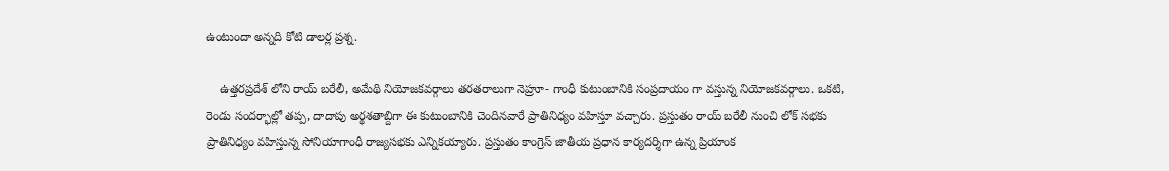ఉంటుందా అన్నది కోటి డాలర్ల ప్రశ్న.

    ఉత్తరప్రదేశ్ లోని రాయ్ బరేలీ, అమేథి నియోజకవర్గాలు తరతరాలుగా నెహ్రూ- గాంధీ కుటుంబానికి సంప్రదాయం గా వస్తున్న నియోజకవర్గాలు. ఒకటి, రెండు సందర్భాల్లో తప్ప, దాదాపు అర్థశతాబ్దిగా ఈ కుటుంబానికి చెందినవారే ప్రాతినిధ్యం వహిస్తూ వచ్చారు. ప్రస్తుతం రాయ్ బరేలీ నుంచి లోక్ సభకు ప్రాతినిధ్యం వహిస్తున్న సోనియాగాంధీ రాజ్యసభకు ఎన్నికయ్యారు. ప్రస్తుతం కాంగ్రెస్ జాతీయ ప్రధాన కార్యదర్శిగా ఉన్న ప్రియాంక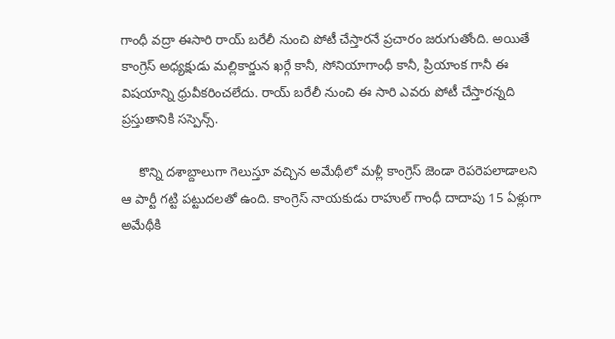గాంధీ వద్రా ఈసారి రాయ్ బరేలీ నుంచి పోటీ చేస్తారనే ప్రచారం జరుగుతోంది. అయితే కాంగ్రెస్ అధ్యక్షుడు మల్లికార్జున ఖర్గే కానీ, సోనియాగాంధీ కానీ, ప్రియాంక గానీ ఈ విషయాన్ని ధ్రువీకరించలేదు. రాయ్ బరేలీ నుంచి ఈ సారి ఎవరు పోటీ చేస్తారన్నది ప్రస్తుతానికి సస్పెన్స్.

     కొన్ని దశాబ్దాలుగా గెలుస్తూ వచ్చిన అమేథీలో మళ్లీ కాంగ్రెస్ జెండా రెపరెపలాడాలని ఆ పార్టీ గట్టి పట్టుదలతో ఉంది. కాంగ్రెస్ నాయకుడు రాహుల్ గాంధీ దాదాపు 15 ఏళ్లుగా అమేథీకి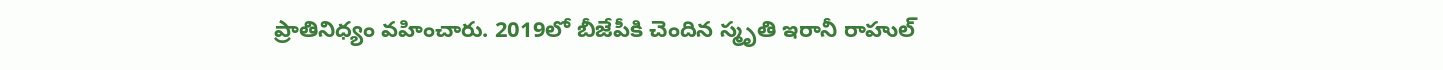ప్రాతినిధ్యం వహించారు. 2019లో బీజేపీకి చెందిన స్మృతి ఇరానీ రాహుల్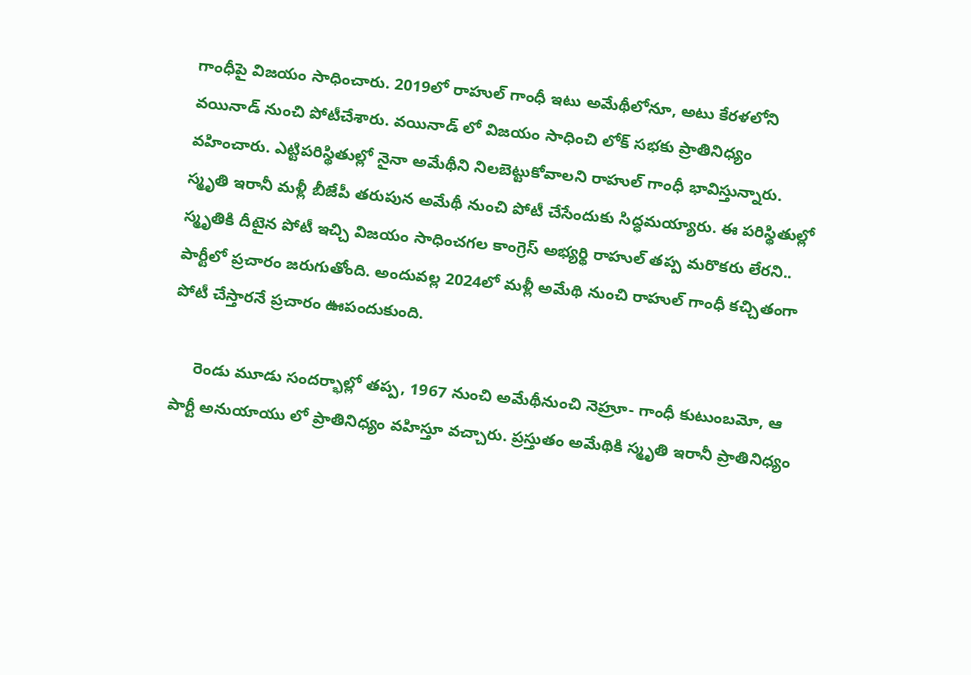గాంధీపై విజయం సాధించారు. 2019లో రాహుల్ గాంధీ ఇటు అమేథీలోనూ, అటు కేరళలోని వయినాడ్ నుంచి పోటీచేశారు. వయినాడ్ లో విజయం సాధించి లోక్ సభకు ప్రాతినిధ్యం వహించారు. ఎట్టిపరిస్థితుల్లో నైనా అమేథీని నిలబెట్టుకోవాలని రాహుల్ గాంధీ భావిస్తున్నారు. స్మృతి ఇరానీ మళ్లీ బీజేపీ తరుపున అమేథీ నుంచి పోటీ చేసేందుకు సిద్ధమయ్యారు. ఈ పరిస్థితుల్లో స్మృతికి దీటైన పోటీ ఇచ్చి విజయం సాధించగల కాంగ్రెస్ అభ్యర్థి రాహుల్ తప్ప మరొకరు లేరని.. పార్టీలో ప్రచారం జరుగుతోంది. అందువల్ల 2024లో మళ్లీ అమేథి నుంచి రాహుల్ గాంధీ కచ్చితంగా పోటీ చేస్తారనే ప్రచారం ఊపందుకుంది.

     రెండు మూడు సందర్భాల్లో తప్ప, 1967 నుంచి అమేథీనుంచి నెహ్రూ- గాంధీ కుటుంబమో, ఆ పార్టీ అనుయాయు లో ప్రాతినిధ్యం వహిస్తూ వచ్చారు. ప్రస్తుతం అమేథికి స్మృతి ఇరానీ ప్రాతినిధ్యం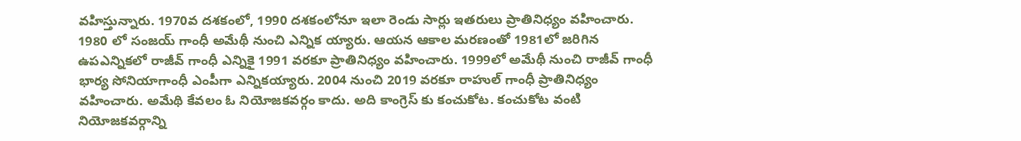వహిస్తున్నారు. 1970వ దశకంలో, 1990 దశకంలోనూ ఇలా రెండు సార్లు ఇతరులు ప్రాతినిధ్యం వహించారు. 1980 లో సంజయ్ గాంధీ అమేథీ నుంచి ఎన్నిక య్యారు. ఆయన ఆకాల మరణంతో 1981లో జరిగిన ఉపఎన్నికలో రాజీవ్ గాంధీ ఎన్నికై 1991 వరకూ ప్రాతినిధ్యం వహించారు. 1999లో అమేథీ నుంచి రాజీవ్ గాంధీ భార్య సోనియాగాంధీ ఎంపీగా ఎన్నికయ్యారు. 2004 నుంచి 2019 వరకూ రాహుల్ గాంధీ ప్రాతినిధ్యం వహించారు. అమేథి కేవలం ఓ నియోజకవర్గం కాదు. అది కాంగ్రెస్ కు కంచుకోట. కంచుకోట వంటి నియోజకవర్గాన్ని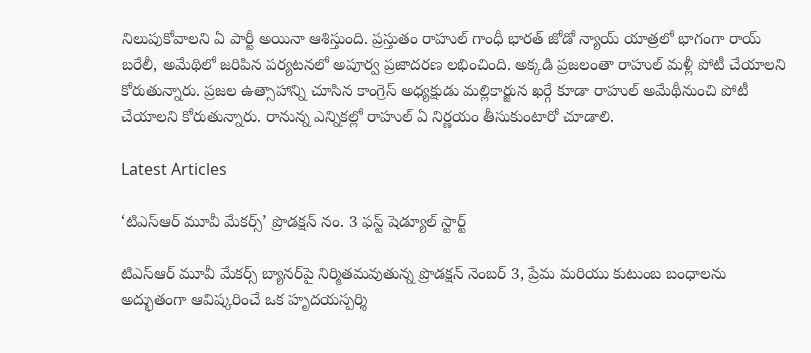నిలుపుకోవాలని ఏ పార్టీ అయినా ఆశిస్తుంది. ప్రస్తుతం రాహుల్ గాంధీ భారత్ జోడో న్యాయ్ యాత్రలో భాగంగా రాయ్ బరేలీ, అమేథిలో జరిపిన పర్యటనలో అపూర్వ ప్రజాదరణ లభించింది. అక్కడి ప్రజలంతా రాహుల్ మళ్లీ పోటీ చేయాలని కోరుతున్నారు. ప్రజల ఉత్సాహాన్ని చూసిన కాంగ్రెస్ అధ్యక్షుడు మల్లికార్జున ఖర్గే కూడా రాహుల్ అమేథీనుంచి పోటీ చేయాలని కోరుతున్నారు. రానున్న ఎన్నికల్లో రాహుల్ ఏ నిర్ణయం తీసుకుంటారో చూడాలి.

Latest Articles

‘టిఎస్ఆర్ మూవీ మేకర్స్’ ప్రొడక్షన్ నం. 3 ఫస్ట్ షెడ్యూల్ స్టార్ట్

టిఎస్ఆర్ మూవీ మేకర్స్ బ్యానర్‌పై నిర్మితమవుతున్న ప్రొడక్షన్ నెంబర్ 3, ప్రేమ మరియు కుటుంబ బంధాలను అద్భుతంగా ఆవిష్కరించే ఒక హృదయస్పర్శి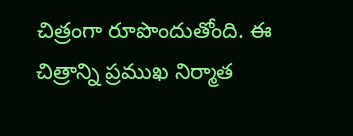చిత్రంగా రూపొందుతోంది. ఈ చిత్రాన్ని ప్రముఖ నిర్మాత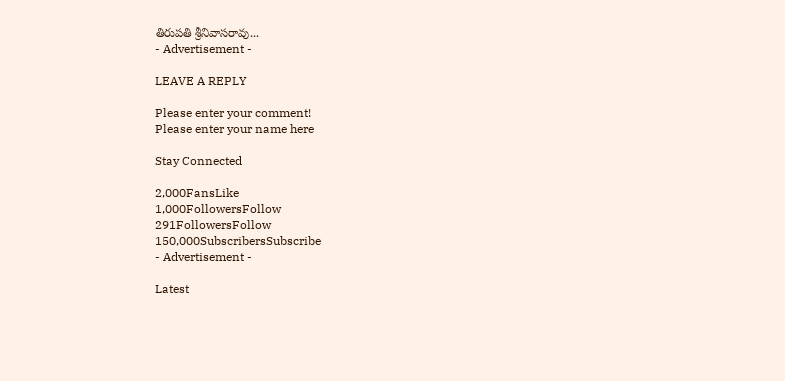తిరుపతి శ్రీనివాసరావు...
- Advertisement -

LEAVE A REPLY

Please enter your comment!
Please enter your name here

Stay Connected

2,000FansLike
1,000FollowersFollow
291FollowersFollow
150,000SubscribersSubscribe
- Advertisement -

Latest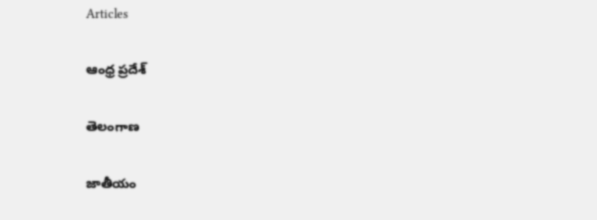Articles

ఆంధ్ర ప్రదేశ్

తెలంగాణ

జాతీయం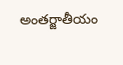అంతర్జాతీయం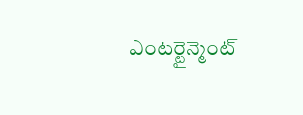ఎంటర్టైన్మెంట్